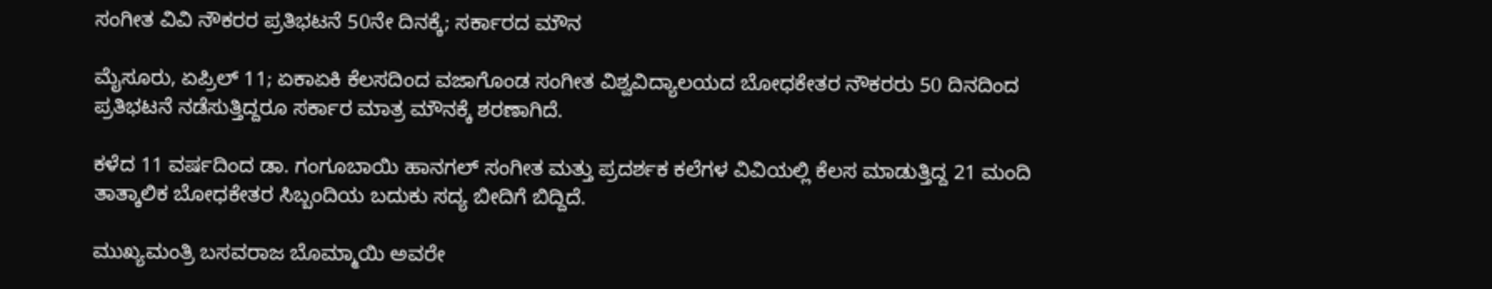ಸಂಗೀತ ವಿವಿ ನೌಕರರ ಪ್ರತಿಭಟನೆ 50ನೇ ದಿನಕ್ಕೆ; ಸರ್ಕಾರದ ಮೌನ

ಮೈಸೂರು, ಏಪ್ರಿಲ್ 11; ಏಕಾಏಕಿ ಕೆಲಸದಿಂದ ವಜಾಗೊಂಡ ಸಂಗೀತ ವಿಶ್ವವಿದ್ಯಾಲಯದ ಬೋಧಕೇತರ ನೌಕರರು 50 ದಿನದಿಂದ ಪ್ರತಿಭಟನೆ ನಡೆಸುತ್ತಿದ್ದರೂ ಸರ್ಕಾರ ಮಾತ್ರ ಮೌನಕ್ಕೆ ಶರಣಾಗಿದೆ.

ಕಳೆದ 11 ವರ್ಷದಿಂದ ಡಾ. ಗಂಗೂಬಾಯಿ ಹಾನಗಲ್ ಸಂಗೀತ ಮತ್ತು ಪ್ರದರ್ಶಕ ಕಲೆಗಳ ವಿವಿಯಲ್ಲಿ ಕೆಲಸ ಮಾಡುತ್ತಿದ್ದ 21 ಮಂದಿ ತಾತ್ಕಾಲಿಕ ಬೋಧಕೇತರ ಸಿಬ್ಬಂದಿಯ ಬದುಕು ಸದ್ಯ ಬೀದಿಗೆ ಬಿದ್ದಿದೆ.

ಮುಖ್ಯಮಂತ್ರಿ ಬಸವರಾಜ ಬೊಮ್ಮಾಯಿ ಅವರೇ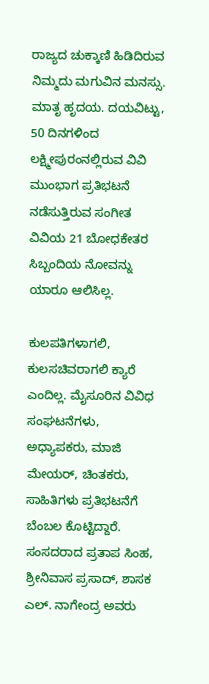ರಾಜ್ಯದ ಚುಕ್ಕಾಣಿ ಹಿಡಿದಿರುವ ನಿಮ್ಮದು ಮಗುವಿನ ಮನಸ್ಸು. ಮಾತೃ ಹೃದಯ. ದಯವಿಟ್ಟು, 50 ದಿನಗಳಿಂದ ಲಕ್ಷ್ಮೀಪುರಂನಲ್ಲಿರುವ ವಿವಿ ಮುಂಭಾಗ ಪ್ರತಿಭಟನೆ ನಡೆಸುತ್ತಿರುವ ಸಂಗೀತ ವಿವಿಯ 21 ಬೋಧಕೇತರ ಸಿಬ್ಬಂದಿಯ ನೋವನ್ನು ಯಾರೂ ಆಲಿಸಿಲ್ಲ.

ಕುಲಪತಿಗಳಾಗಲಿ, ಕುಲಸಚಿವರಾಗಲಿ ಕ್ಯಾರೆ ಎಂದಿಲ್ಲ. ಮೈಸೂರಿನ ವಿವಿಧ ಸಂಘಟನೆಗಳು, ಅಧ್ಯಾಪಕರು, ಮಾಜಿ ಮೇಯರ್, ಚಿಂತಕರು, ಸಾಹಿತಿಗಳು ಪ್ರತಿಭಟನೆಗೆ ಬೆಂಬಲ ಕೊಟ್ಟಿದ್ದಾರೆ. ಸಂಸದರಾದ ಪ್ರತಾಪ ಸಿಂಹ, ಶ್ರೀನಿವಾಸ ಪ್ರಸಾದ್, ಶಾಸಕ ಎಲ್. ನಾಗೇಂದ್ರ ಅವರು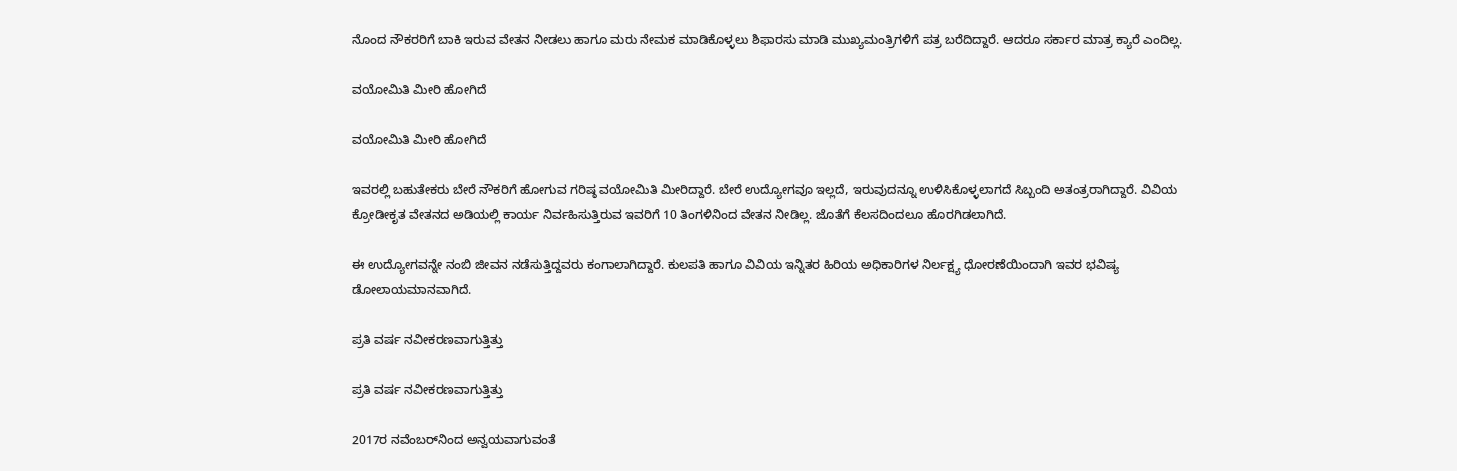ನೊಂದ ನೌಕರರಿಗೆ ಬಾಕಿ ಇರುವ ವೇತನ ನೀಡಲು ಹಾಗೂ ಮರು ನೇಮಕ ಮಾಡಿಕೊಳ್ಳಲು ಶಿಫಾರಸು ಮಾಡಿ ಮುಖ್ಯಮಂತ್ರಿಗಳಿಗೆ ಪತ್ರ ಬರೆದಿದ್ದಾರೆ. ಆದರೂ ಸರ್ಕಾರ ಮಾತ್ರ ಕ್ಯಾರೆ ಎಂದಿಲ್ಲ.

ವಯೋಮಿತಿ ಮೀರಿ ಹೋಗಿದೆ

ವಯೋಮಿತಿ ಮೀರಿ ಹೋಗಿದೆ

ಇವರಲ್ಲಿ ಬಹುತೇಕರು ಬೇರೆ ನೌಕರಿಗೆ ಹೋಗುವ ಗರಿಷ್ಠ ವಯೋಮಿತಿ ಮೀರಿದ್ದಾರೆ. ಬೇರೆ ಉದ್ಯೋಗವೂ ಇಲ್ಲದೆ, ಇರುವುದನ್ನೂ ಉಳಿಸಿಕೊಳ್ಳಲಾಗದೆ ಸಿಬ್ಬಂದಿ ಅತಂತ್ರರಾಗಿದ್ದಾರೆ. ವಿವಿಯ ಕ್ರೋಡೀಕೃತ ವೇತನದ ಅಡಿಯಲ್ಲಿ ಕಾರ್ಯ ನಿರ್ವಹಿಸುತ್ತಿರುವ ಇವರಿಗೆ 10 ತಿಂಗಳಿನಿಂದ ವೇತನ ನೀಡಿಲ್ಲ. ಜೊತೆಗೆ ಕೆಲಸದಿಂದಲೂ ಹೊರಗಿಡಲಾಗಿದೆ.

ಈ ಉದ್ಯೋಗವನ್ನೇ ನಂಬಿ ಜೀವನ ನಡೆಸುತ್ತಿದ್ದವರು ಕಂಗಾಲಾಗಿದ್ದಾರೆ. ಕುಲಪತಿ ಹಾಗೂ ವಿವಿಯ ಇನ್ನಿತರ ಹಿರಿಯ ಅಧಿಕಾರಿಗಳ ನಿರ್ಲಕ್ಷ್ಯ ಧೋರಣೆಯಿಂದಾಗಿ ಇವರ ಭವಿಷ್ಯ ಡೋಲಾಯಮಾನವಾಗಿದೆ.

ಪ್ರತಿ ವರ್ಷ ನವೀಕರಣವಾಗುತ್ತಿತ್ತು

ಪ್ರತಿ ವರ್ಷ ನವೀಕರಣವಾಗುತ್ತಿತ್ತು

2017ರ ನವೆಂಬರ್‌ನಿಂದ ಅನ್ವಯವಾಗುವಂತೆ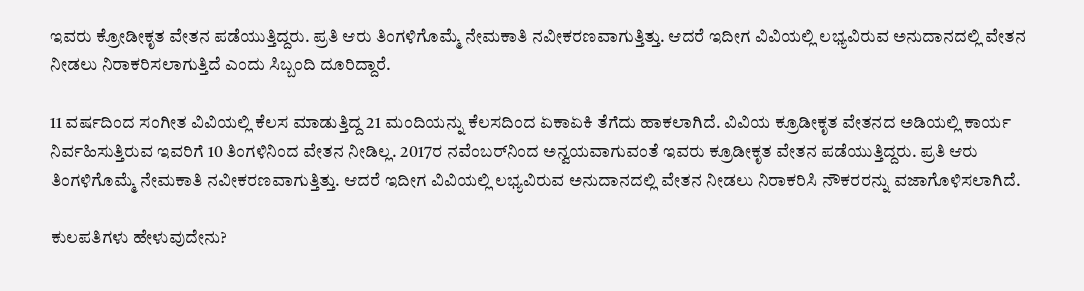ಇವರು ಕ್ರೋಡೀಕೃತ ವೇತನ ಪಡೆಯುತ್ತಿದ್ದರು. ಪ್ರತಿ ಆರು ತಿಂಗಳಿಗೊಮ್ಮೆ ನೇಮಕಾತಿ ನವೀಕರಣವಾಗುತ್ತಿತ್ತು. ಆದರೆ ಇದೀಗ ವಿವಿಯಲ್ಲಿ ಲಭ್ಯವಿರುವ ಅನುದಾನದಲ್ಲಿ ವೇತನ ನೀಡಲು ನಿರಾಕರಿಸಲಾಗುತ್ತಿದೆ ಎಂದು ಸಿಬ್ಬಂದಿ ದೂರಿದ್ದಾರೆ.

11 ವರ್ಷದಿಂದ ಸಂಗೀತ ವಿವಿಯಲ್ಲಿ ಕೆಲಸ ಮಾಡುತ್ತಿದ್ದ 21 ಮಂದಿಯನ್ನು ಕೆಲಸದಿಂದ ಏಕಾಏಕಿ ತೆಗೆದು ಹಾಕಲಾಗಿದೆ. ವಿವಿಯ ಕ್ರೂಡೀಕೃತ ವೇತನದ ಅಡಿಯಲ್ಲಿ ಕಾರ್ಯ ನಿರ್ವಹಿಸುತ್ತಿರುವ ಇವರಿಗೆ 10 ತಿಂಗಳಿನಿಂದ ವೇತನ ನೀಡಿಲ್ಲ. 2017ರ ನವೆಂಬರ್‌ನಿಂದ ಅನ್ವಯವಾಗುವಂತೆ ಇವರು ಕ್ರೂಡೀಕೃತ ವೇತನ ಪಡೆಯುತ್ತಿದ್ದರು. ಪ್ರತಿ ಆರು ತಿಂಗಳಿಗೊಮ್ಮೆ ನೇಮಕಾತಿ ನವೀಕರಣವಾಗುತ್ತಿತ್ತು. ಆದರೆ ಇದೀಗ ವಿವಿಯಲ್ಲಿ ಲಭ್ಯವಿರುವ ಅನುದಾನದಲ್ಲಿ ವೇತನ ನೀಡಲು ನಿರಾಕರಿಸಿ ನೌಕರರನ್ನು ವಜಾಗೊಳಿಸಲಾಗಿದೆ.

ಕುಲಪತಿಗಳು ಹೇಳುವುದೇನು?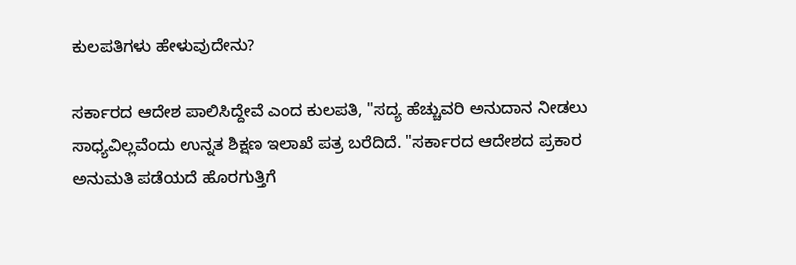ಕುಲಪತಿಗಳು ಹೇಳುವುದೇನು?

ಸರ್ಕಾರದ ಆದೇಶ ಪಾಲಿಸಿದ್ದೇವೆ ಎಂದ ಕುಲಪತಿ, "ಸದ್ಯ ಹೆಚ್ಚುವರಿ ಅನುದಾನ ನೀಡಲು ಸಾಧ್ಯವಿಲ್ಲವೆಂದು ಉನ್ನತ ಶಿಕ್ಷಣ ಇಲಾಖೆ ಪತ್ರ ಬರೆದಿದೆ. "ಸರ್ಕಾರದ ಆದೇಶದ ಪ್ರಕಾರ ಅನುಮತಿ ಪಡೆಯದೆ ಹೊರಗುತ್ತಿಗೆ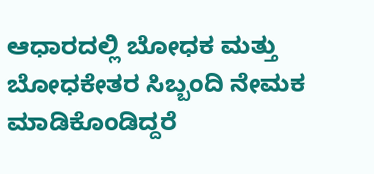ಆಧಾರದಲ್ಲಿ ಬೋಧಕ ಮತ್ತು ಬೋಧಕೇತರ ಸಿಬ್ಬಂದಿ ನೇಮಕ ಮಾಡಿಕೊಂಡಿದ್ದರೆ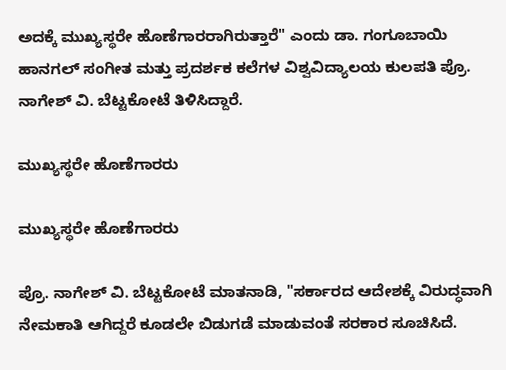ಅದಕ್ಕೆ ಮುಖ್ಯಸ್ಥರೇ ಹೊಣೆಗಾರರಾಗಿರುತ್ತಾರೆ" ಎಂದು ಡಾ. ಗಂಗೂಬಾಯಿ ಹಾನಗಲ್ ಸಂಗೀತ ಮತ್ತು ಪ್ರದರ್ಶಕ ಕಲೆಗಳ ವಿಶ್ವವಿದ್ಯಾಲಯ ಕುಲಪತಿ ಪ್ರೊ. ನಾಗೇಶ್ ವಿ. ಬೆಟ್ಟಕೋಟೆ ತಿಳಿಸಿದ್ದಾರೆ.

ಮುಖ್ಯಸ್ಥರೇ ಹೊಣೆಗಾರರು

ಮುಖ್ಯಸ್ಥರೇ ಹೊಣೆಗಾರರು

ಪ್ರೊ. ನಾಗೇಶ್ ವಿ. ಬೆಟ್ಟಕೋಟೆ ಮಾತನಾಡಿ, "ಸರ್ಕಾರದ ಆದೇಶಕ್ಕೆ ವಿರುದ್ಧವಾಗಿ ನೇಮಕಾತಿ ಆಗಿದ್ದರೆ ಕೂಡಲೇ ಬಿಡುಗಡೆ ಮಾಡುವಂತೆ ಸರಕಾರ ಸೂಚಿಸಿದೆ.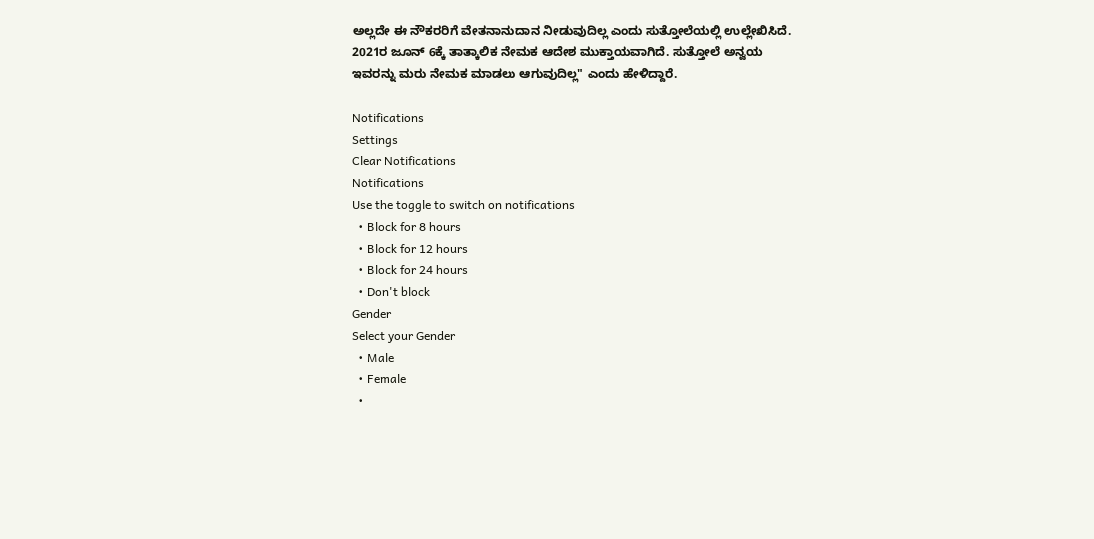ಅಲ್ಲದೇ ಈ ನೌಕರರಿಗೆ ವೇತನಾನುದಾನ ನೀಡುವುದಿಲ್ಲ ಎಂದು ಸುತ್ತೋಲೆಯಲ್ಲಿ ಉಲ್ಲೇಖಿಸಿದೆ. 2021ರ ಜೂನ್ 6ಕ್ಕೆ ತಾತ್ಕಾಲಿಕ ನೇಮಕ ಆದೇಶ ಮುಕ್ತಾಯವಾಗಿದೆ. ಸುತ್ತೋಲೆ ಅನ್ವಯ ಇವರನ್ನು ಮರು ನೇಮಕ ಮಾಡಲು ಆಗುವುದಿಲ್ಲ" ಎಂದು ಹೇಳಿದ್ದಾರೆ.

Notifications
Settings
Clear Notifications
Notifications
Use the toggle to switch on notifications
  • Block for 8 hours
  • Block for 12 hours
  • Block for 24 hours
  • Don't block
Gender
Select your Gender
  • Male
  • Female
  •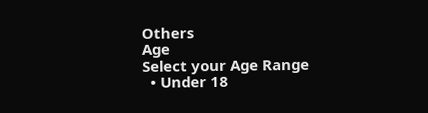Others
Age
Select your Age Range
  • Under 18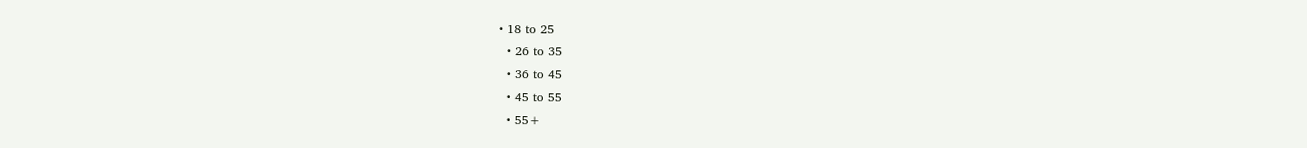• 18 to 25
  • 26 to 35
  • 36 to 45
  • 45 to 55
  • 55+